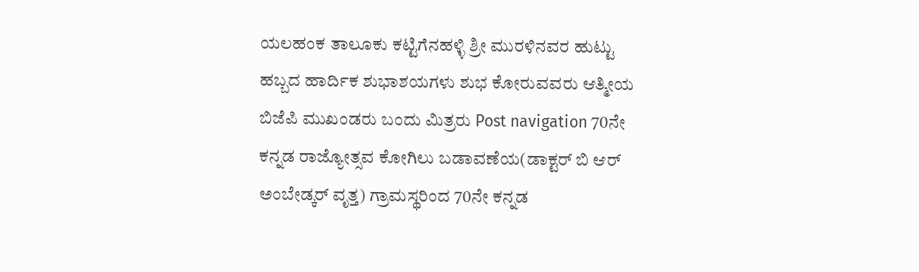ಯಲಹಂಕ ತಾಲೂಕು ಕಟ್ಟಿಗೆನಹಳ್ಳಿ ಶ್ರೀ ಮುರಳಿನವರ ಹುಟ್ಟು ಹಬ್ಬದ ಹಾರ್ದಿಕ ಶುಭಾಶಯಗಳು ಶುಭ ಕೋರುವವರು ಆತ್ಮೀಯ ಬಿಜೆಪಿ ಮುಖಂಡರು ಬಂದು ಮಿತ್ರರು Post navigation 70ನೇ ಕನ್ನಡ ರಾಜ್ಯೋತ್ಸವ ಕೋಗಿಲು ಬಡಾವಣೆಯ(ಡಾಕ್ಟರ್ ಬಿ ಆರ್ ಅಂಬೇಡ್ಕರ್ ವೃತ್ತ) ಗ್ರಾಮಸ್ಥರಿಂದ 70ನೇ ಕನ್ನಡ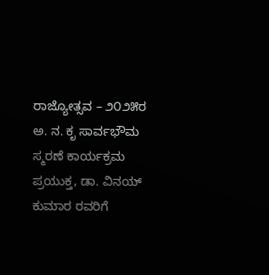ರಾಜ್ಯೋತ್ಸವ – ೨೦೨೫ರ ಅ. ನ. ಕೃ ಸಾರ್ವಭೌಮ ಸ್ಮರಣೆ ಕಾರ್ಯಕ್ರಮ ಪ್ರಯುಕ್ತ, ಡಾ. ವಿನಯ್ ಕುಮಾರ ರವರಿಗೆ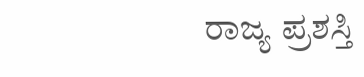ರಾಜ್ಯ ಪ್ರಶಸ್ತಿ